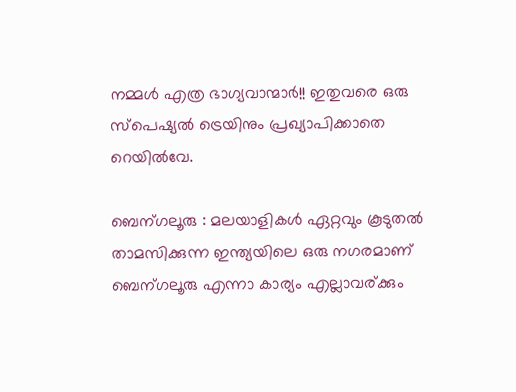നമ്മള്‍ എത്ര ഭാഗ്യവാന്മാര്‍!! ഇതുവരെ ഒരു സ്പെഷ്യല്‍ ട്രെയിനും പ്രഖ്യാപിക്കാതെ റെയില്‍വേ.

ബെന്ഗലൂരു : മലയാളികള്‍ ഏറ്റവും കൂടുതല്‍ താമസിക്കുന്ന ഇന്ത്യയിലെ ഒരു നഗരമാണ് ബെന്ഗലൂരു എന്നാ കാര്യം എല്ലാവര്ക്കും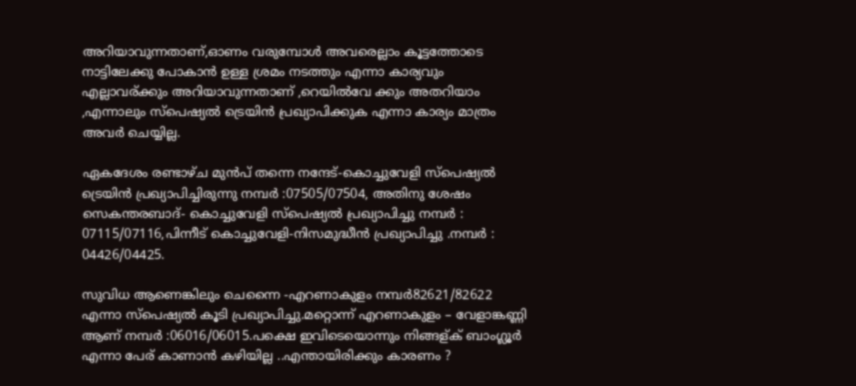അറിയാവുന്നതാണ്,ഓണം വരുമ്പോള്‍ അവരെല്ലാം കൂട്ടത്തോടെ നാട്ടിലേക്കു പോകാന്‍ ഉള്ള ശ്രമം നടത്തും എന്നാ കാര്യവും എല്ലാവര്ക്കും അറിയാവുന്നതാണ് ,റെയില്‍വേ ക്കും അതറിയാം ,എന്നാലും സ്പെഷ്യല്‍ ട്രെയിന്‍ പ്രഖ്യാപിക്കുക എന്നാ കാര്യം മാത്രം അവര്‍ ചെയ്യില്ല.

ഏകദേശം രണ്ടാഴ്ച മുന്‍പ് തന്നെ നന്ദേട്-കൊച്ചുവേളി സ്പെഷ്യല്‍ ട്രെയിന്‍ പ്രഖ്യാപിച്ചിരുന്നു നമ്പര്‍ :07505/07504, അതിനു ശേഷം സെകന്തരബാദ്- കൊച്ചുവേളി സ്പെഷ്യല്‍ പ്രഖ്യാപിച്ചു നമ്പര്‍ : 07115/07116,പിന്നീട് കൊച്ചുവേളി-നിസമുദ്ധീന്‍ പ്രഖ്യാപിച്ചു .നമ്പര്‍ : 04426/04425.

സുവിധ ആണെങ്കിലും ചെന്നൈ -എറണാകുളം നമ്പര്‍82621/82622 എന്നാ സ്പെഷ്യല്‍ കൂടി പ്രഖ്യാപിച്ചു.മറ്റൊന്ന് എറണാകുളം – വേളാങ്കണ്ണി ആണ് നമ്പര്‍ :06016/06015.പക്ഷെ ഇവിടെയൊന്നും നിങ്ങള്ക് ബാംഗ്ലൂര്‍ എന്നാ പേര് കാണാന്‍ കഴിയില്ല ..എന്തായിരിക്കും കാരണം ?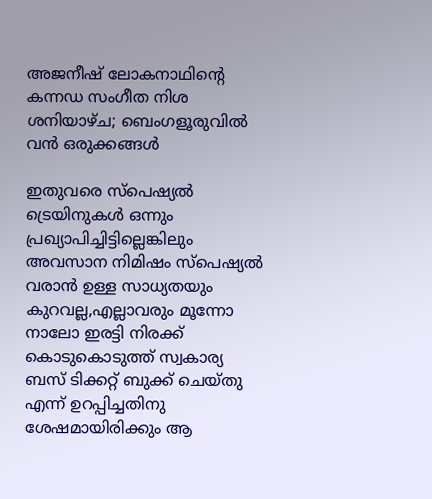അജനീഷ് ലോകനാഥിന്റെ കന്നഡ സംഗീത നിശ ശനിയാഴ്ച; ബെംഗളൂരുവിൽ വൻ ഒരുക്കങ്ങൾ

ഇതുവരെ സ്പെഷ്യല്‍ ട്രെയിനുകള്‍ ഒന്നും പ്രഖ്യാപിച്ചിട്ടില്ലെങ്കിലും അവസാന നിമിഷം സ്പെഷ്യല്‍ വരാന്‍ ഉള്ള സാധ്യതയും കുറവല്ല,എല്ലാവരും മൂന്നോ നാലോ ഇരട്ടി നിരക്ക് കൊടുകൊടുത്ത് സ്വകാര്യ ബസ് ടിക്കറ്റ്‌ ബുക്ക്‌ ചെയ്തു എന്ന് ഉറപ്പിച്ചതിനു ശേഷമായിരിക്കും ആ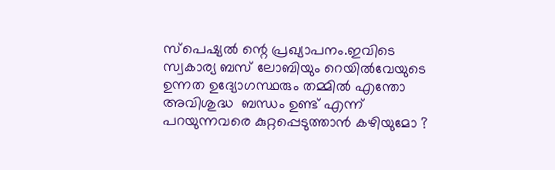സ്പെഷ്യല്‍ ന്റെ പ്രഖ്യാപനം.ഇവിടെ സ്വകാര്യ ബസ്‌ ലോബിയും റെയില്‍വേയുടെ ഉന്നത ഉദ്യോഗസ്ഥരും തമ്മില്‍ എന്തോ അവിശുദ്ധ  ബന്ധം ഉണ്ട് എന്ന് പറയുന്നവരെ കുറ്റപ്പെടുത്താന്‍ കഴിയുമോ ?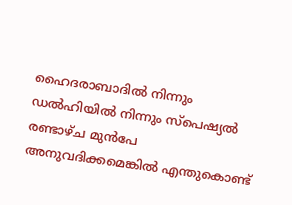ഹൈദരാബാദില്‍ നിന്നും ഡല്‍ഹിയില്‍ നിന്നും സ്പെഷ്യല്‍ രണ്ടാഴ്ച മുന്‍പേ അനുവദിക്കമെങ്കില്‍ എന്തുകൊണ്ട്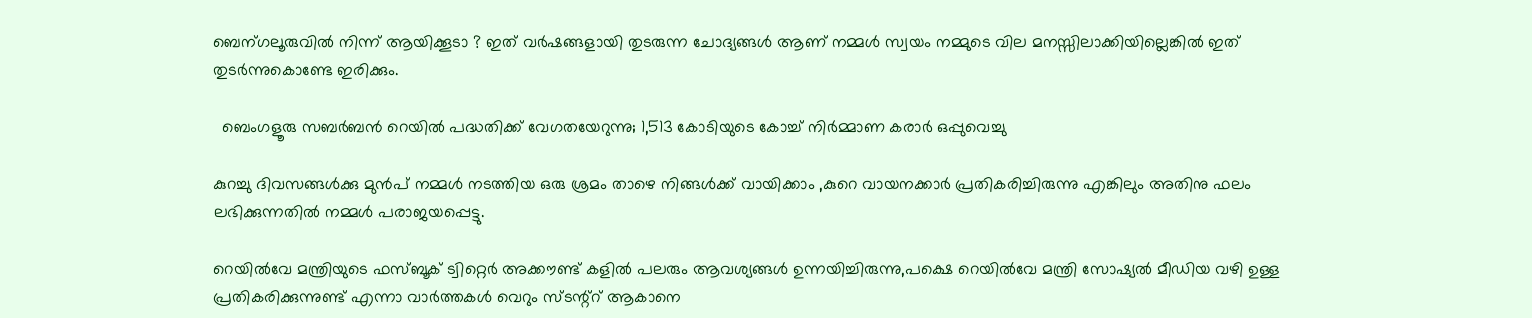ബെന്ഗലൂരുവില്‍ നിന്ന് ആയിക്കൂടാ ? ഇത് വര്‍ഷങ്ങളായി തുടരുന്ന ചോദ്യങ്ങള്‍ ആണ് നമ്മള്‍ സ്വയം നമ്മുടെ വില മനസ്സിലാക്കിയില്ലെങ്കില്‍ ഇത് തുടര്‍ന്നുകൊണ്ടേ ഇരിക്കും.

  ബെംഗളൂരു സബർബൻ റെയിൽ പദ്ധതിക്ക് വേഗതയേറുന്നു; 1,513 കോടിയുടെ കോച്ച് നിർമ്മാണ കരാർ ഒപ്പുവെച്ചു

കുറച്ചു ദിവസങ്ങള്‍ക്കു മുന്‍പ് നമ്മള്‍ നടത്തിയ ഒരു ശ്രമം താഴെ നിങ്ങള്‍ക്ക് വായിക്കാം ,കുറെ വായനക്കാര്‍ പ്രതികരിച്ചിരുന്നു എങ്കിലും അതിനു ഫലം ലഭിക്കുന്നതില്‍ നമ്മള്‍ പരാജയപ്പെട്ടു.

റെയില്‍വേ മന്ത്രിയുടെ ഫസ്ബൂക് ട്വിറ്റെര്‍ അക്കൗണ്ട്‌ കളില്‍ പലരും ആവശ്യങ്ങള്‍ ഉന്നയിച്ചിരുന്നു,പക്ഷെ റെയില്‍വേ മന്ത്രി സോഷ്യല്‍ മീഡിയ വഴി ഉള്ള പ്രതികരിക്കുന്നുണ്ട് എന്നാ വാര്‍ത്തകള്‍ വെറും സ്ടന്റ്റ് ആകാനെ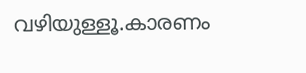വഴിയുള്ളൂ.കാരണം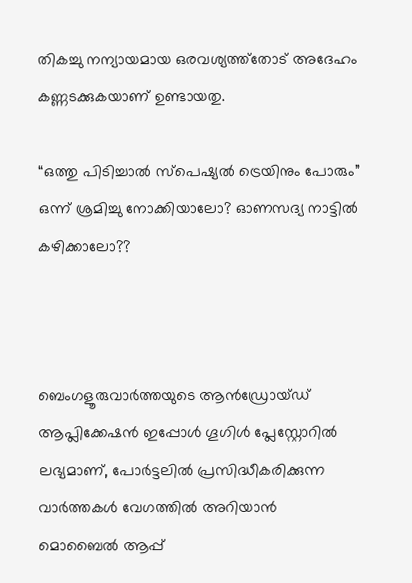തികച്ചു നന്യായമായ ഒരവശ്യത്ത്തോട് അദേഹം കണ്ണടക്കുകയാണ് ഉണ്ടായതു.

“ഒത്തു പിടിച്ചാല്‍ സ്പെഷ്യല്‍ ട്രെയിനും പോരും” ഒന്ന് ശ്രമിച്ചു നോക്കിയാലോ? ഓണസദ്യ നാട്ടില്‍ കഴിക്കാലോ??



ബെംഗളൂരുവാർത്തയുടെ ആൻഡ്രോയ്ഡ് ആപ്ലിക്കേഷൻ ഇപ്പോൾ ഗൂഗിൾ പ്ലേസ്റ്റോറിൽ ലഭ്യമാണ്, പോർട്ടലിൽ പ്രസിദ്ധീകരിക്കുന്ന വാർത്തകൾ വേഗത്തിൽ അറിയാൻ മൊബൈൽ ആപ്പ്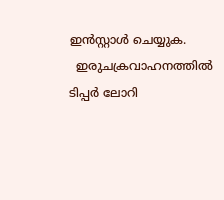ഇൻസ്റ്റാൾ ചെയ്യുക.
  ഇരുചക്രവാഹനത്തിൽ ടിപ്പർ ലോറി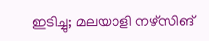ഇടിച്ചു; മലയാളി നഴ്സിങ്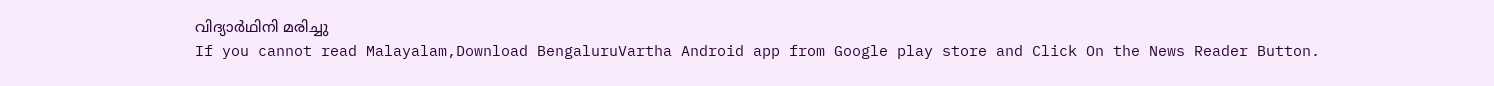വിദ്യാർഥിനി മരിച്ചു
If you cannot read Malayalam,Download BengaluruVartha Android app from Google play store and Click On the News Reader Button.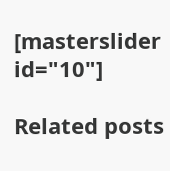[masterslider id="10"]

Related posts